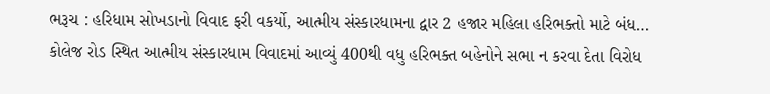ભરૂચ : હરિધામ સોખડાનો વિવાદ ફરી વકર્યો, આત્મીય સંસ્કારધામના દ્વાર 2 હજાર મહિલા હરિભક્તો માટે બંધ…
કોલેજ રોડ સ્થિત આત્મીય સંસ્કારધામ વિવાદમાં આવ્યું 400થી વધુ હરિભક્ત બહેનોને સભા ન કરવા દેતા વિરોધ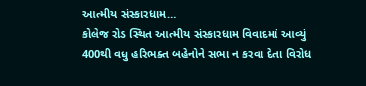આત્મીય સંસ્કારધામ…
કોલેજ રોડ સ્થિત આત્મીય સંસ્કારધામ વિવાદમાં આવ્યું 400થી વધુ હરિભક્ત બહેનોને સભા ન કરવા દેતા વિરોધ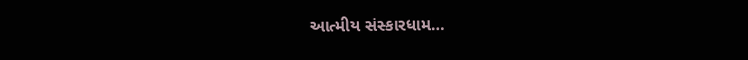આત્મીય સંસ્કારધામ…